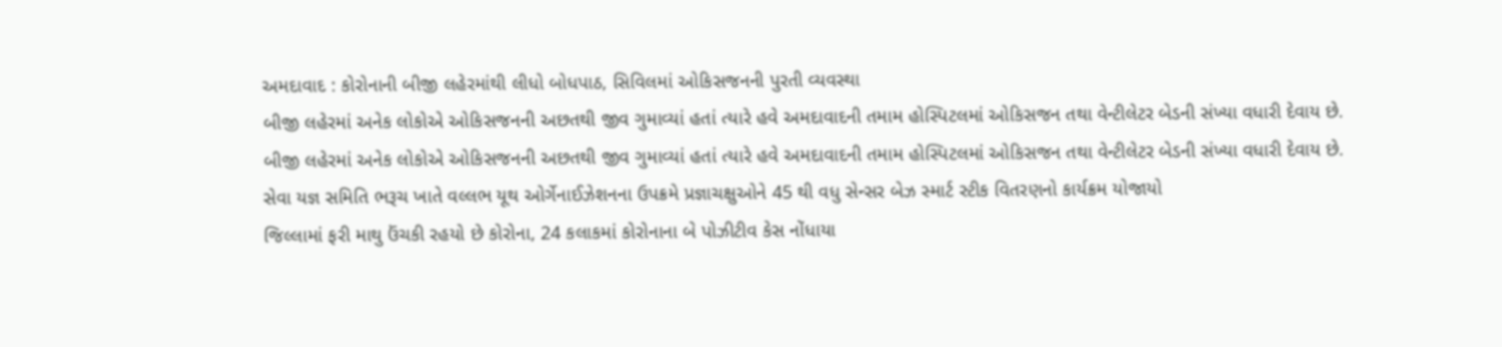અમદાવાદ : કોરોનાની બીજી લહેરમાંથી લીધો બોધપાઠ, સિવિલમાં ઓકિસજનની પુરતી વ્યવસ્થા
બીજી લહેરમાં અનેક લોકોએ ઓકિસજનની અછતથી જીવ ગુમાવ્યાં હતાં ત્યારે હવે અમદાવાદની તમામ હોસ્પિટલમાં ઓકિસજન તથા વેન્ટીલેટર બેડની સંખ્યા વધારી દેવાય છે.
બીજી લહેરમાં અનેક લોકોએ ઓકિસજનની અછતથી જીવ ગુમાવ્યાં હતાં ત્યારે હવે અમદાવાદની તમામ હોસ્પિટલમાં ઓકિસજન તથા વેન્ટીલેટર બેડની સંખ્યા વધારી દેવાય છે.
સેવા યજ્ઞ સમિતિ ભરૂચ ખાતે વલ્લભ યૂથ ઓર્ગેનાઈઝેશનના ઉપક્રમે પ્રજ્ઞાચક્ષુઓને 45 થી વધુ સેન્સર બેઝ સ્માર્ટ સ્ટીક વિતરણનો કાર્યક્રમ યોજાયો
જિલ્લામાં ફરી માથુ ઉંચકી રહયો છે કોરોના, 24 કલાકમાં કોરોનાના બે પોઝીટીવ કેસ નોંધાયા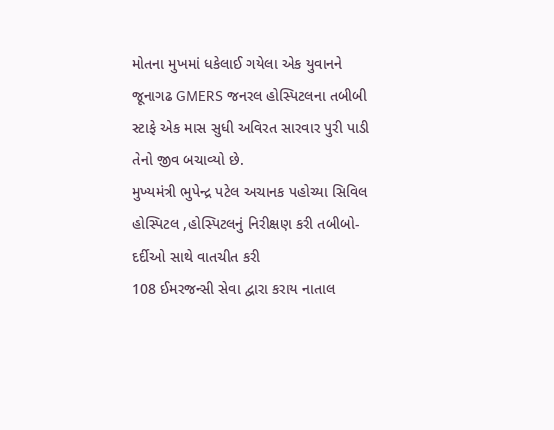મોતના મુખમાં ધકેલાઈ ગયેલા એક યુવાનને જૂનાગઢ GMERS જનરલ હોસ્પિટલના તબીબી સ્ટાફે એક માસ સુધી અવિરત સારવાર પુરી પાડી તેનો જીવ બચાવ્યો છે.
મુખ્યમંત્રી ભુપેન્દ્ર પટેલ અચાનક પહોચ્યા સિવિલ હોસ્પિટલ ,હોસ્પિટલનું નિરીક્ષણ કરી તબીબો-દર્દીઓ સાથે વાતચીત કરી
108 ઈમરજન્સી સેવા દ્વારા કરાય નાતાલ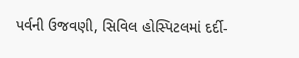પર્વની ઉજવણી, સિવિલ હોસ્પિટલમાં દર્દી-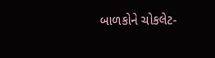બાળકોને ચોકલેટ-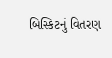બિસ્કિટનું વિતરણ